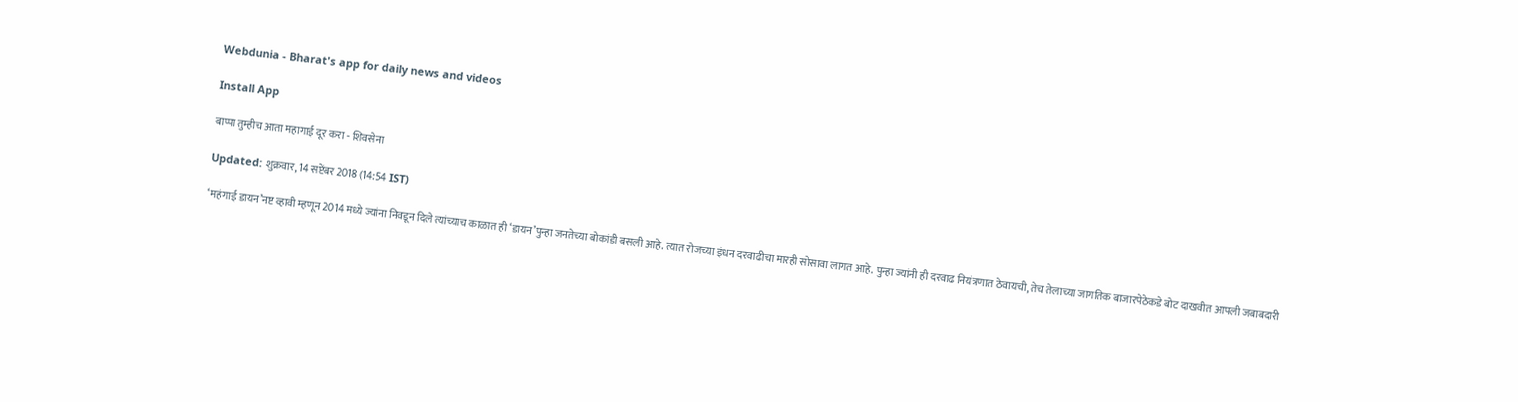Webdunia - Bharat's app for daily news and videos

Install App

बाप्पा तुम्हीच आता महागाई दूर करा - शिवसेना

Updated: शुक्रवार, 14 सप्टेंबर 2018 (14:54 IST)

‘महंगाई डायन’नष्ट व्हावी म्हणून 2014 मध्ये ज्यांना निवडून दिले त्यांच्याच काळात ही ‘डायन’पुन्हा जनतेच्या बोकांडी बसली आहे. त्यात रोजच्या इंधन दरवाढीचा मारही सोसावा लागत आहे. पुन्हा ज्यांनी ही दरवाढ नियंत्रणात ठेवायची, तेच तेलाच्या जागतिक बाजारपेठेकडे बोट दाखवीत आपली जबाबदारी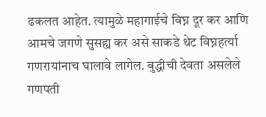ढकलत आहेत. त्यामुळे महागाईचे विघ्न दूर कर आणि आमचे जगणे सुसह्य कर असे साकडे थेट विघ्नहर्त्या गणरायांनाच घालावे लागेल. बुद्धीची देवता असलेले गणपती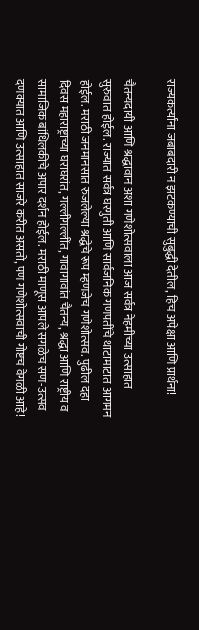राज्यकर्त्यांना जबाबदारी न झटकण्याची सुबुद्धी देतील, हिच अपेक्षा आणि प्रार्थना!

चैतन्यदायी आणि श्रद्धावान अशा गणेशोत्सवाला आज सर्वत्र नेहमीच्या उत्साहात सुरुवात होईल. राज्यात सर्वत्र घरगुती आणि सार्वजनिक गणपतींचे थाटामाटात आगमन होईल. मराठी जनमानसात रुजलेल्या श्रद्धेचे रूप म्हणजेच गणेशोत्सव. पुढील दहा दिवस महाराष्ट्राच्या घराघरांत, गल्लीगल्लींत, गावागावांत चैतन्य, श्रद्धा आणि राष्ट्रीय व सामाजिक बांधिलकीचे अपार दर्शन होईल. मराठी माणूस आपले सगळेच सण-उत्सव दणक्यात आणि उत्साहात साजरे करीत असतो, पण गणेशोत्सवाची गोष्टच वेगळी आहे!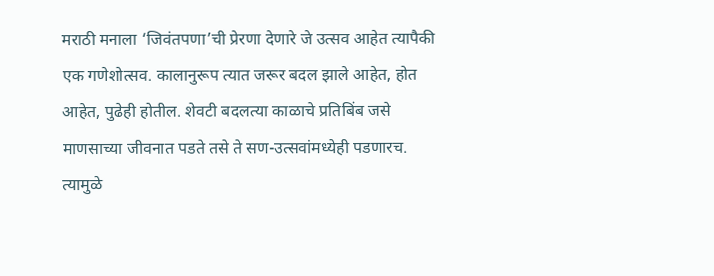मराठी मनाला ‘जिवंतपणा’ची प्रेरणा देणारे जे उत्सव आहेत त्यापैकी एक गणेशोत्सव. कालानुरूप त्यात जरूर बदल झाले आहेत, होत आहेत, पुढेही होतील. शेवटी बदलत्या काळाचे प्रतिबिंब जसे माणसाच्या जीवनात पडते तसे ते सण-उत्सवांमध्येही पडणारच. त्यामुळे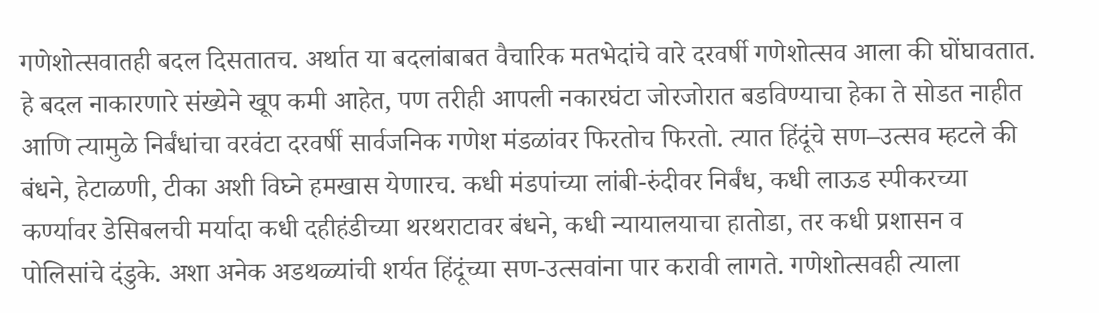गणेशोत्सवातही बदल दिसतातच. अर्थात या बदलांबाबत वैचारिक मतभेदांचे वारे दरवर्षी गणेशोत्सव आला की घोंघावतात. हे बदल नाकारणारे संख्येने खूप कमी आहेत, पण तरीही आपली नकारघंटा जोरजोरात बडविण्याचा हेका ते सोडत नाहीत आणि त्यामुळे निर्बंधांचा वरवंटा दरवर्षी सार्वजनिक गणेश मंडळांवर फिरतोच फिरतो. त्यात हिंदूंचे सण–उत्सव म्हटले की बंधने, हेटाळणी, टीका अशी विघ्ने हमखास येणारच. कधी मंडपांच्या लांबी-रुंदीवर निर्बंध, कधी लाऊड स्पीकरच्या कर्ण्यावर डेसिबलची मर्यादा कधी दहीहंडीच्या थरथराटावर बंधने, कधी न्यायालयाचा हातोडा, तर कधी प्रशासन व पोलिसांचे दंडुके. अशा अनेक अडथळ्यांची शर्यत हिंदूंच्या सण-उत्सवांना पार करावी लागते. गणेशोत्सवही त्याला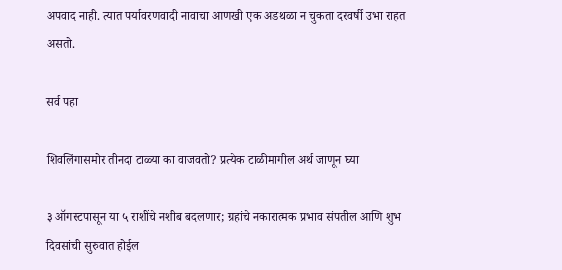अपवाद नाही. त्यात पर्यावरणवादी नावाचा आणखी एक अडथळा न चुकता दरवर्षी उभा राहत असतो.

सर्व पहा

शिवलिंगासमोर तीनदा टाळ्या का वाजवतो? प्रत्येक टाळीमागील अर्थ जाणून घ्या

३ ऑगस्टपासून या ५ राशींचे नशीब बदलणार; ग्रहांचे नकारात्मक प्रभाव संपतील आणि शुभ दिवसांची सुरुवात होईल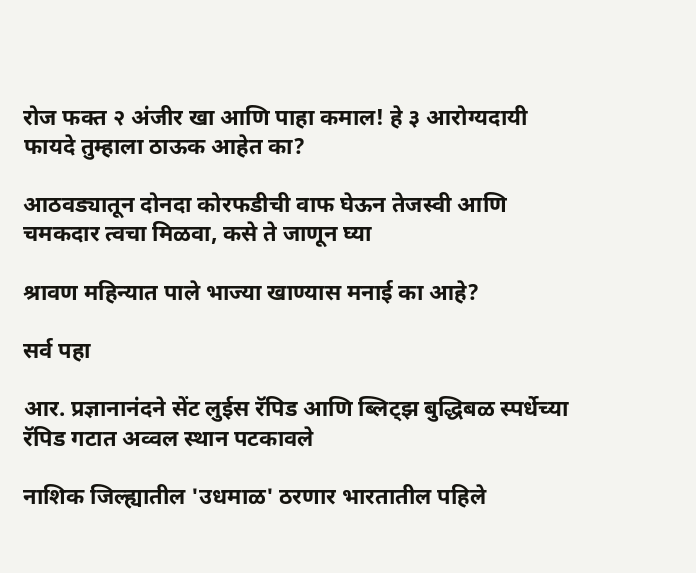रोज फक्त २ अंजीर खा आणि पाहा कमाल! हे ३ आरोग्यदायी फायदे तुम्हाला ठाऊक आहेत का?

आठवड्यातून दोनदा कोरफडीची वाफ घेऊन तेजस्वी आणि चमकदार त्वचा मिळवा, कसे ते जाणून घ्या

श्रावण महिन्यात पाले भाज्या खाण्यास मनाई का आहे?

सर्व पहा

आर. प्रज्ञानानंदने सेंट लुईस रॅपिड आणि ब्लिट्झ बुद्धिबळ स्पर्धेच्या रॅपिड गटात अव्वल स्थान पटकावले

नाशिक जिल्ह्यातील 'उधमाळ' ठरणार भारतातील पहिले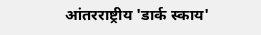आंतरराष्ट्रीय 'डार्क स्काय'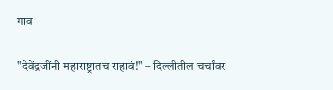गाव

"देवेंद्रजींनी महाराष्ट्रातच राहावं!" – दिल्लीतील चर्चांवर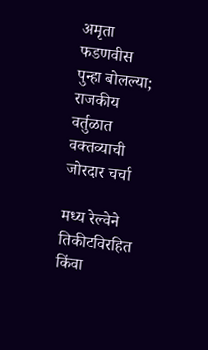अमृता फडणवीस पुन्हा बोलल्या; राजकीय वर्तुळात वक्तव्याची जोरदार चर्चा

मध्य रेल्वेने तिकीटविरहित किंवा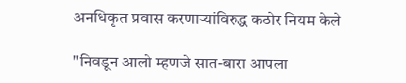अनधिकृत प्रवास करणाऱ्यांविरुद्ध कठोर नियम केले

"निवडून आलो म्हणजे सात-बारा आपला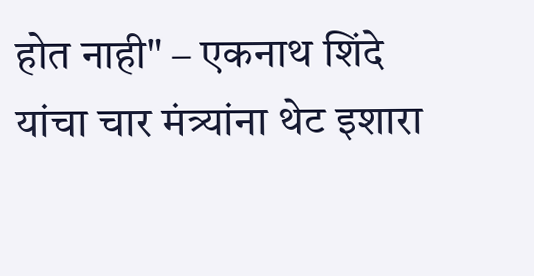होत नाही" – एकनाथ शिंदे यांचा चार मंत्र्यांना थेट इशारा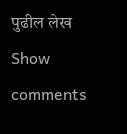पुढील लेख
Show comments